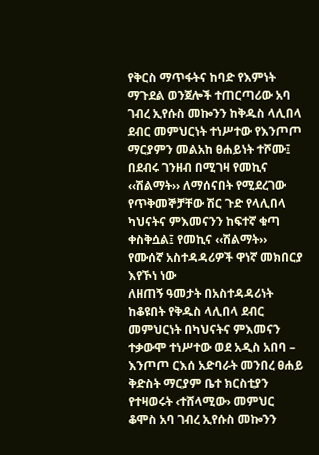የቅርስ ማጥፋትና ከባድ የእምነት ማጉደል ወንጀሎች ተጠርጣሪው አባ ገብረ ኢየሱስ መኰንን ከቅዱስ ላሊበላ ደብር መምህርነት ተነሥተው የእንጦጦ ማርያምን መልአከ ፀሐይነት ተሾሙ፤ በደብሩ ገንዘብ በሚገዛ የመኪና ‹‹ሽልማት›› ለማሰናበት የሚደረገው የጥቅመኞቻቸው ሽር ጉድ የላሊበላ ካህናትና ምእመናንን ከፍተኛ ቁጣ ቀስቅሷል፤ የመኪና ‹‹ሽልማት›› የሙሰኛ አስተዳዳሪዎች ዋነኛ መክበርያ እየኾነ ነው
ለዘጠኝ ዓመታት በአስተዳዳሪነት ከቆዩበት የቅዱስ ላሊበላ ደብር መምህርነት በካህናትና ምእመናን ተቃውሞ ተነሥተው ወደ አዲስ አበባ – እንጦጦ ርእሰ አድባራት መንበረ ፀሐይ ቅድስት ማርያም ቤተ ክርስቲያን የተዛወሩት ‹ተሸላሚው› መምህር ቆሞስ አባ ገብረ ኢየሱስ መኰንን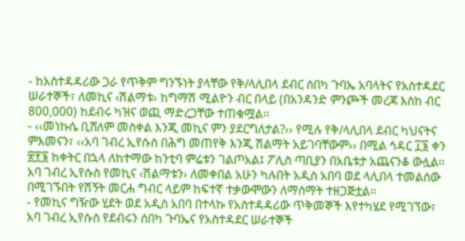- ከአስተዳዳሪው ጋራ የጥቅም ግንኙነት ያላቸው የቅ/ላሊበላ ደብር ሰበካ ጉባኤ አባላትና የአስተዳደር ሠራተኞች፣ ለመኪና ‹ሽልማቱ› ከግማሽ ሚልዮን ብር በላይ (በአንዳንድ ምንጮች መረጃ እስከ ብር 800,000) ከደብሩ ካዝና ወጪ ማድረጋቸው ተጠቁሟል፡፡
- ‹‹መነኩሴ ቢሸለም መስቀል እንጂ መኪና ምን ያደርግለታል?›› የሚሉ የቅ/ላሊበላ ደብር ካህናትና ምእመናን፣ ‹‹አባ ገብረ ኢየሱስ በሕግ መጠየቅ እንጂ ሽልማት አይገባቸውም›› በሚል ኅዳር ፲፮ ቀን ፳፻፮ ከቀትር በኋላ ለከተማው ከንቲባ ምሬቱን ገልጦአል፤ ፖሊስ ጣቢያን በአቤቱታ አጨናንቆ ውሏል፡፡ አባ ገብረ ኢየሱስ የመኪና ‹ሽልማቱን› ለመቀበል አሁን ካሉበት አዲስ አበባ ወደ ላሊበላ ተመልሰው በሚገኙበት የሽኝት መርሐ ግብር ላይም ከፍተኛ ተቃውሞውን ለማሰማት ተዘጋጅቷል፡፡
- የመኪና ግዥው ሂደት ወደ አዲስ አበባ በተላኩ የአስተዳዳሪው ጥቅመኞች እየተካሄደ የሚገኘው፣ አባ ገብረ ኢየሱስ የደብሩን ሰበካ ጉባኤና የአስተዳደር ሠራተኞች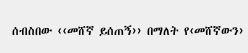ሰብስበው ‹‹መሸኛ ይሰጠኝ›› በማለት የ‹መሸኛውን›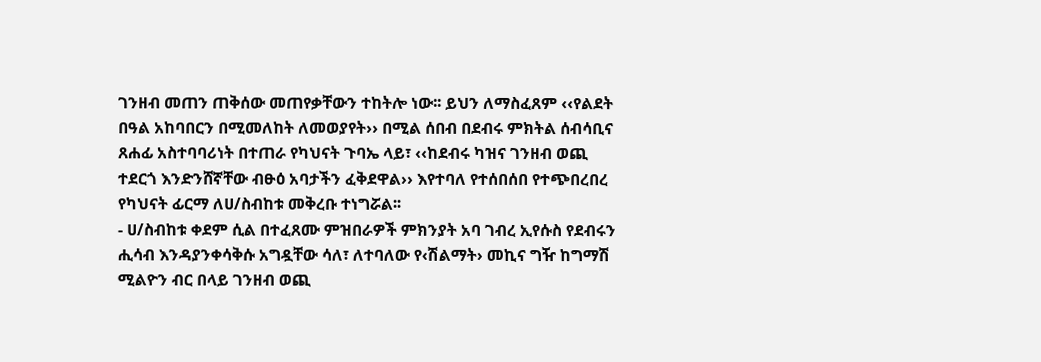ገንዘብ መጠን ጠቅሰው መጠየቃቸውን ተከትሎ ነው፡፡ ይህን ለማስፈጸም ‹‹የልደት በዓል አከባበርን በሚመለከት ለመወያየት›› በሚል ሰበብ በደብሩ ምክትል ሰብሳቢና ጸሐፊ አስተባባሪነት በተጠራ የካህናት ጉባኤ ላይ፣ ‹‹ከደብሩ ካዝና ገንዘብ ወጪ ተደርጎ እንድንሸኛቸው ብፁዕ አባታችን ፈቅደዋል›› እየተባለ የተሰበሰበ የተጭበረበረ የካህናት ፊርማ ለሀ/ስብከቱ መቅረቡ ተነግሯል፡፡
- ሀ/ስብከቱ ቀደም ሲል በተፈጸሙ ምዝበራዎች ምክንያት አባ ገብረ ኢየሱስ የደብሩን ሒሳብ እንዳያንቀሳቅሱ አግዷቸው ሳለ፣ ለተባለው የ‹ሽልማት› መኪና ግዥ ከግማሽ ሚልዮን ብር በላይ ገንዘብ ወጪ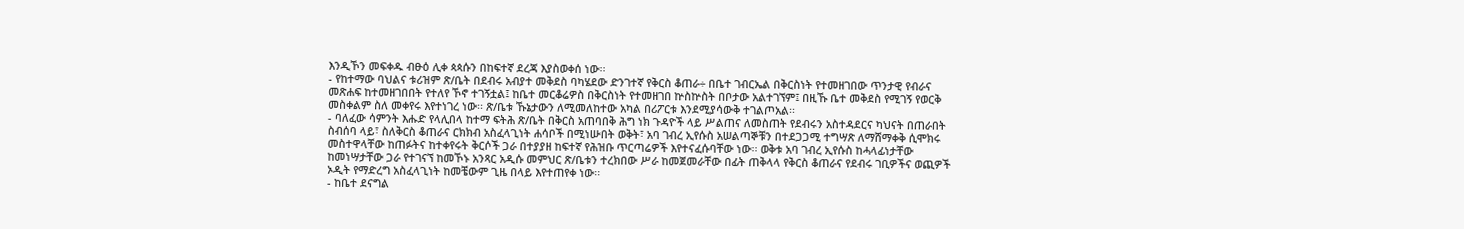እንዲኾን መፍቀዱ ብፁዕ ሊቀ ጳጳሱን በከፍተኛ ደረጃ እያስወቀሰ ነው፡፡
- የከተማው ባህልና ቱሪዝም ጽ/ቤት በደብሩ አብያተ መቅደስ ባካሄደው ድንገተኛ የቅርስ ቆጠራ÷ በቤተ ገብርኤል በቅርስነት የተመዘገበው ጥንታዊ የብራና መጽሐፍ ከተመዘገበበት የተለየ ኾኖ ተገኝቷል፤ ከቤተ መርቆሬዎስ በቅርስነት የተመዘገበ ኵስኵስት በቦታው አልተገኘም፤ በዚኹ ቤተ መቅደስ የሚገኝ የወርቅ መስቀልም ስለ መቀየሩ እየተነገረ ነው፡፡ ጽ/ቤቱ ኹኔታውን ለሚመለከተው አካል በሪፖርቱ እንደሚያሳውቅ ተገልጦአል፡፡
- ባለፈው ሳምንት እሑድ የላሊበላ ከተማ ፍትሕ ጽ/ቤት በቅርስ አጠባበቅ ሕግ ነክ ጉዳዮች ላይ ሥልጠና ለመስጠት የደብሩን አስተዳደርና ካህናት በጠራበት ስብሰባ ላይ፣ ስለቅርስ ቆጠራና ርክክብ አስፈላጊነት ሐሳቦች በሚነሡበት ወቅት፣ አባ ገብረ ኢየሱስ አሠልጣኞቹን በተደጋጋሚ ተግሣጽ ለማሸማቀቅ ሲሞክሩ መስተዋላቸው ከጠፉትና ከተቀየሩት ቅርሶች ጋራ በተያያዘ ከፍተኛ የሕዝቡ ጥርጣሬዎች እየተናፈሱባቸው ነው፡፡ ወቅቱ አባ ገብረ ኢየሱስ ከሓላፊነታቸው ከመነሣታቸው ጋራ የተገናኘ ከመኾኑ አንጻር አዲሱ መምህር ጽ/ቤቱን ተረክበው ሥራ ከመጀመራቸው በፊት ጠቅላላ የቅርስ ቆጠራና የደብሩ ገቢዎችና ወጪዎች ኦዲት የማድረግ አስፈላጊነት ከመቼውም ጊዜ በላይ እየተጠየቀ ነው፡፡
- ከቤተ ደናግል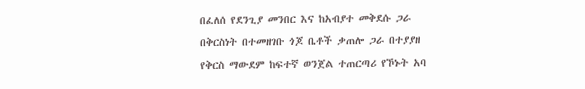በፈለሰ የደንጊያ መንበር እና ከአብያተ መቅደሱ ጋራ በቅርስነት በተመዘገቡ ጎጆ ቤቶች ቃጠሎ ጋራ በተያያዘ የቅርስ ማውደም ከፍተኛ ወንጀል ተጠርጣሪ የኾኑት አባ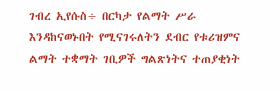ገብረ ኢየሱስ÷ በርካታ የልማት ሥራ እንዳከናወኑበት የሚናገሩለትን ደብር የቱሪዝምና ልማት ተቋማት ገቢዎች ግልጽነትና ተጠያቂነት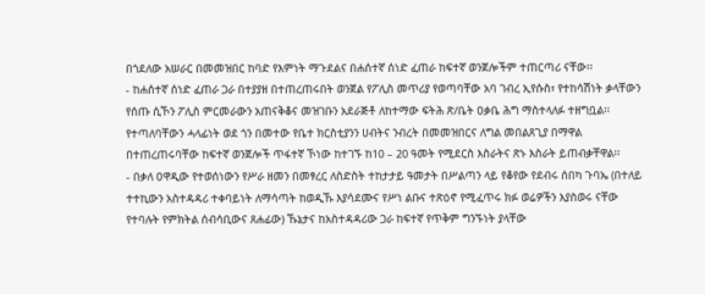በጎደለው አሠራር በመመዝበር ከባድ የእምነት ማጉደልና በሐሰተኛ ሰነድ ፈጠራ ከፍተኛ ወንጀሎችም ተጠርጣሪ ናቸው፡፡
- ከሐሰተኛ ሰነድ ፈጠራ ጋራ በተያያዘ በተጠረጠሩበት ወንጀል የፖሊስ መጥሪያ የወጣባቸው አባ ገብረ ኢየሱስ፣ የተከሳሽነት ቃላቸውን የሰጡ ሲኾን ፖሊስ ምርመራውን አጠናቅቆና መዝገቡን አደራጅቶ ለከተማው ፍትሕ ጽ/ቤት ዐቃቤ ሕግ ማስተላለፉ ተዘግቧል፡፡ የተጣለባቸውን ሓላፊነት ወደ ጎን በመተው የቤተ ክርስቲያንን ሀብትና ንብረት በመመዝበርና ለግል መበልጸጊያ በማዋል በተጠረጠሩባቸው ከፍተኛ ወንጀሎች ጥፋተኛ ኾነው ከተገኙ ከ10 – 20 ዓመት የሚደርስ እስራትና ጽኑ እስራት ይጠብቃቸዋል፡፡
- በቃለ ዐዋዲው የተወሰነውን የሥራ ዘመን በመፃረር ለስድስት ተከታታይ ዓመታት በሥልጣን ላይ የቆየው የደብሩ ሰበካ ጉባኤ (በተለይ ተተኪውን አስተዳዳሪ ተቀባይነት ለማሳጣት ከወዲኹ እያሳደሙና የሥነ ልቡና ተጽዕኖ የሚፈጥሩ ክፉ ወሬዎችን እያስወሩ ናቸው የተባሉት የምክትል ሰብሳቢውና ጸሐፊው) ኹኔታና ከአስተዳዳሪው ጋራ ከፍተኛ የጥቅም ግንኙነት ያላቸው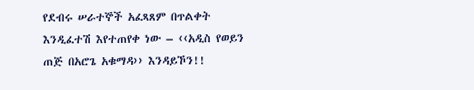የደብሩ ሠራተኞች አፈጻጸም በጥልቀት እንዲፈተሽ እየተጠየቀ ነው – ‹‹አዲስ የወይን ጠጅ በአሮጌ አቁማዳ›› እንዳይኾን!!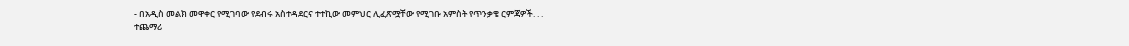- በአዲስ መልክ መዋቀር የሚገባው የደብሩ አስተዳደርና ተተኪው መምህር ሊፈጽሟቸው የሚገቡ አምስት የጥንቃቄ ርምጃዎች. . .
ተጨማሪ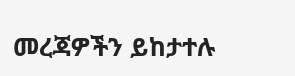መረጃዎችን ይከታተሉ